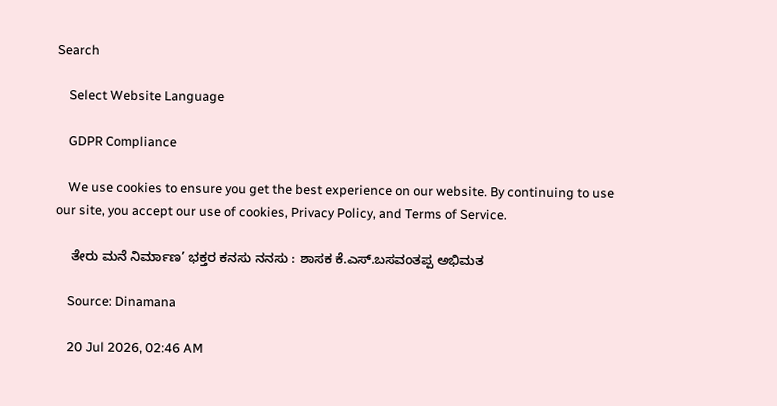Search

    Select Website Language

    GDPR Compliance

    We use cookies to ensure you get the best experience on our website. By continuing to use our site, you accept our use of cookies, Privacy Policy, and Terms of Service.

    ತೇರು ಮನೆ ನಿರ್ಮಾಣ’ ಭಕ್ತರ ಕನಸು ನನಸು : ಶಾಸಕ ಕೆ.ಎಸ್.ಬಸವಂತಪ್ಪ ಅಭಿಮತ

    Source: Dinamana

    20 Jul 2026, 02:46 AM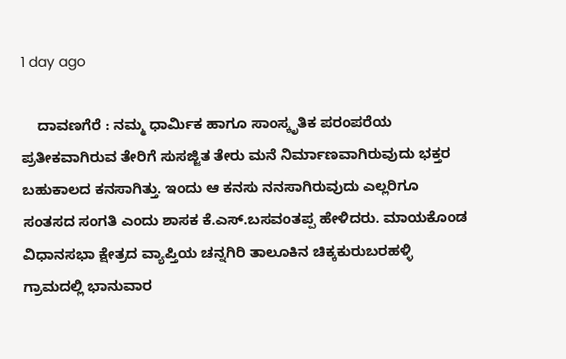1 day ago

    ದಾವಣಗೆರೆ : ನಮ್ಮ ಧಾರ್ಮಿಕ ಹಾಗೂ ಸಾಂಸ್ಕೃತಿಕ ಪರಂಪರೆಯ ಪ್ರತೀಕವಾಗಿರುವ ತೇರಿಗೆ ಸುಸಜ್ಜಿತ ತೇರು ಮನೆ ನಿರ್ಮಾಣವಾಗಿರುವುದು ಭಕ್ತರ ಬಹುಕಾಲದ ಕನಸಾಗಿತ್ತು. ಇಂದು ಆ ಕನಸು ನನಸಾಗಿರುವುದು ಎಲ್ಲರಿಗೂ ಸಂತಸದ ಸಂಗತಿ ಎಂದು ಶಾಸಕ ಕೆ.ಎಸ್.ಬಸವಂತಪ್ಪ ಹೇಳಿದರು. ಮಾಯಕೊಂಡ ವಿಧಾನಸಭಾ ಕ್ಷೇತ್ರದ ವ್ಯಾಪ್ತಿಯ ಚನ್ನಗಿರಿ ತಾಲೂಕಿನ ಚಿಕ್ಕಕುರುಬರಹಳ್ಳಿ ಗ್ರಾಮದಲ್ಲಿ ಭಾನುವಾರ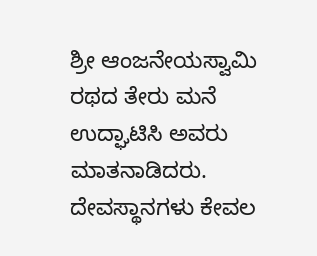ಶ್ರೀ ಆಂಜನೇಯಸ್ವಾಮಿ ರಥದ ತೇರು ಮನೆ ಉದ್ಘಾಟಿಸಿ ಅವರು ಮಾತನಾಡಿದರು. ದೇವಸ್ಥಾನಗಳು ಕೇವಲ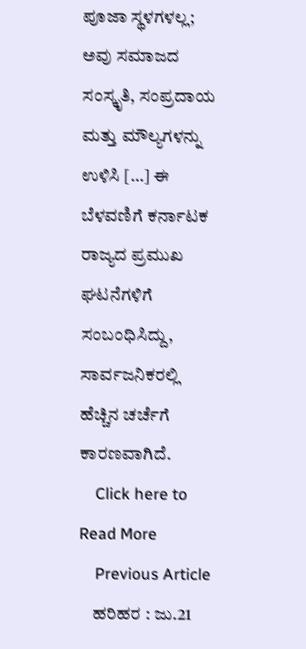ಪೂಜಾ ಸ್ಥಳಗಳಲ್ಲ; ಅವು ಸಮಾಜದ ಸಂಸ್ಕೃತಿ, ಸಂಪ್ರದಾಯ ಮತ್ತು ಮೌಲ್ಯಗಳನ್ನು ಉಳಿಸಿ […] ಈ ಬೆಳವಣಿಗೆ ಕರ್ನಾಟಕ ರಾಜ್ಯದ ಪ್ರಮುಖ ಘಟನೆಗಳಿಗೆ ಸಂಬಂಧಿಸಿದ್ದು, ಸಾರ್ವಜನಿಕರಲ್ಲಿ ಹೆಚ್ಚಿನ ಚರ್ಚೆಗೆ ಕಾರಣವಾಗಿದೆ.
    Click here to Read More
    Previous Article
    ಹರಿಹರ : ಜು.21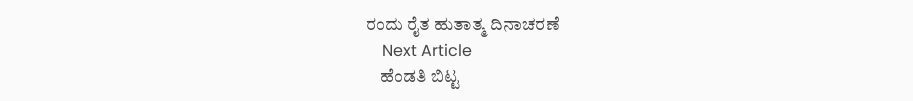ರಂದು ರೈತ ಹುತಾತ್ಮ ದಿನಾಚರಣೆ
    Next Article
    ಹೆಂಡತಿ ಬಿಟ್ಟ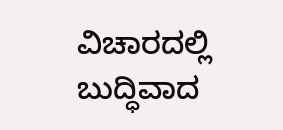ವಿಚಾರದಲ್ಲಿ ಬುದ್ಧಿವಾದ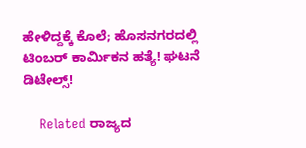ಹೇಳಿದ್ದಕ್ಕೆ ಕೊಲೆ; ಹೊಸನಗರದಲ್ಲಿ ಟಿಂಬರ್ ಕಾರ್ಮಿಕನ ಹತ್ಯೆ! ಘಟನೆ ಡಿಟೇಲ್ಸ್!

    Related ರಾಜ್ಯದ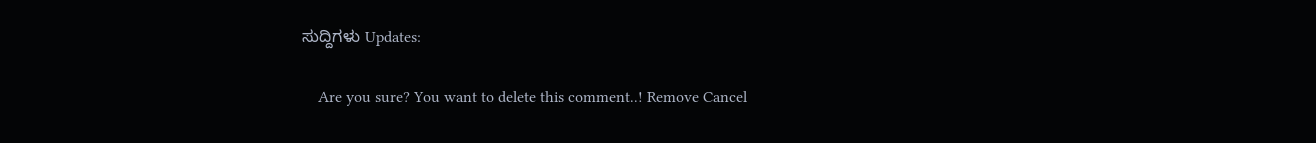ಸುದ್ದಿಗಳು Updates:

    Are you sure? You want to delete this comment..! Remove Cancel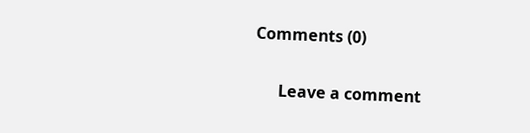Comments (0)

      Leave a comment